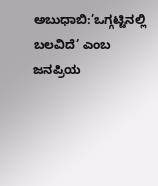ಅಬುಧಾಬಿ:’ಒಗ್ಗಟ್ಟಿನಲ್ಲಿ ಬಲವಿದೆ’ ಎಂಬ ಜನಪ್ರಿಯ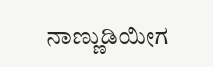ನಾಣ್ಣುಡಿಯೀಗ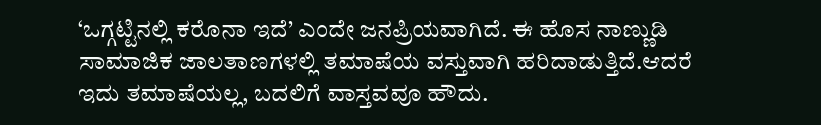‘ಒಗ್ಗಟ್ಟಿನಲ್ಲಿ ಕರೊನಾ ಇದೆ’ ಎಂದೇ ಜನಪ್ರಿಯವಾಗಿದೆ. ಈ ಹೊಸ ನಾಣ್ಣುಡಿ ಸಾಮಾಜಿಕ ಜಾಲತಾಣಗಳಲ್ಲಿ ತಮಾಷೆಯ ವಸ್ತುವಾಗಿ ಹರಿದಾಡುತ್ತಿದೆ.ಆದರೆ ಇದು ತಮಾಷೆಯಲ್ಲ, ಬದಲಿಗೆ ವಾಸ್ತವವೂ ಹೌದು.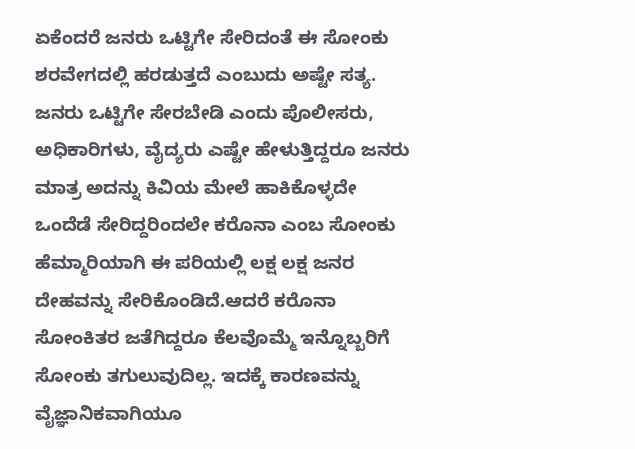ಏಕೆಂದರೆ ಜನರು ಒಟ್ಟಿಗೇ ಸೇರಿದಂತೆ ಈ ಸೋಂಕು ಶರವೇಗದಲ್ಲಿ ಹರಡುತ್ತದೆ ಎಂಬುದು ಅಷ್ಟೇ ಸತ್ಯ. ಜನರು ಒಟ್ಟಿಗೇ ಸೇರಬೇಡಿ ಎಂದು ಪೊಲೀಸರು, ಅಧಿಕಾರಿಗಳು, ವೈದ್ಯರು ಎಷ್ಟೇ ಹೇಳುತ್ತಿದ್ದರೂ ಜನರು ಮಾತ್ರ ಅದನ್ನು ಕಿವಿಯ ಮೇಲೆ ಹಾಕಿಕೊಳ್ಳದೇ ಒಂದೆಡೆ ಸೇರಿದ್ದರಿಂದಲೇ ಕರೊನಾ ಎಂಬ ಸೋಂಕು ಹೆಮ್ಮಾರಿಯಾಗಿ ಈ ಪರಿಯಲ್ಲಿ ಲಕ್ಷ ಲಕ್ಷ ಜನರ ದೇಹವನ್ನು ಸೇರಿಕೊಂಡಿದೆ.ಆದರೆ ಕರೊನಾ ಸೋಂಕಿತರ ಜತೆಗಿದ್ದರೂ ಕೆಲವೊಮ್ಮೆ ಇನ್ನೊಬ್ಬರಿಗೆ ಸೋಂಕು ತಗುಲುವುದಿಲ್ಲ. ಇದಕ್ಕೆ ಕಾರಣವನ್ನು ವೈಜ್ಞಾನಿಕವಾಗಿಯೂ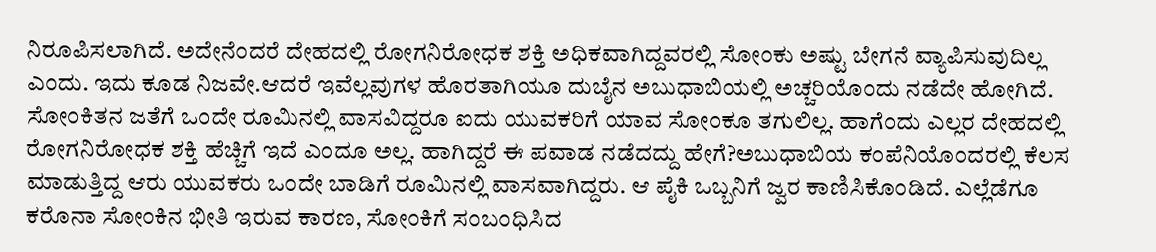ನಿರೂಪಿಸಲಾಗಿದೆ. ಅದೇನೆಂದರೆ ದೇಹದಲ್ಲಿ ರೋಗನಿರೋಧಕ ಶಕ್ತಿ ಅಧಿಕವಾಗಿದ್ದವರಲ್ಲಿ ಸೋಂಕು ಅಷ್ಟು ಬೇಗನೆ ವ್ಯಾಪಿಸುವುದಿಲ್ಲ ಎಂದು. ಇದು ಕೂಡ ನಿಜವೇ.ಆದರೆ ಇವೆಲ್ಲವುಗಳ ಹೊರತಾಗಿಯೂ ದುಬೈನ ಅಬುಧಾಬಿಯಲ್ಲಿ ಅಚ್ಚರಿಯೊಂದು ನಡೆದೇ ಹೋಗಿದೆ. ಸೋಂಕಿತನ ಜತೆಗೆ ಒಂದೇ ರೂಮಿನಲ್ಲಿ ವಾಸವಿದ್ದರೂ ಐದು ಯುವಕರಿಗೆ ಯಾವ ಸೋಂಕೂ ತಗುಲಿಲ್ಲ. ಹಾಗೆಂದು ಎಲ್ಲರ ದೇಹದಲ್ಲಿ ರೋಗನಿರೋಧಕ ಶಕ್ತಿ ಹೆಚ್ಚಿಗೆ ಇದೆ ಎಂದೂ ಅಲ್ಲ. ಹಾಗಿದ್ದರೆ ಈ ಪವಾಡ ನಡೆದದ್ದು ಹೇಗೆ?ಅಬುಧಾಬಿಯ ಕಂಪೆ‌ನಿಯೊಂದರಲ್ಲಿ ಕೆಲಸ ಮಾಡುತ್ತಿದ್ದ ಆರು ಯುವಕರು ಒಂದೇ ಬಾಡಿಗೆ ರೂಮಿನಲ್ಲಿ ವಾಸವಾಗಿದ್ದರು. ಆ ಪೈಕಿ ಒಬ್ಬನಿಗೆ ಜ್ವರ ಕಾಣಿಸಿಕೊಂಡಿದೆ. ಎಲ್ಲೆಡೆಗೂ ಕರೊನಾ ಸೋಂಕಿನ ಭೀತಿ ಇರುವ ಕಾರಣ, ಸೋಂಕಿಗೆ ಸಂಬಂಧಿಸಿದ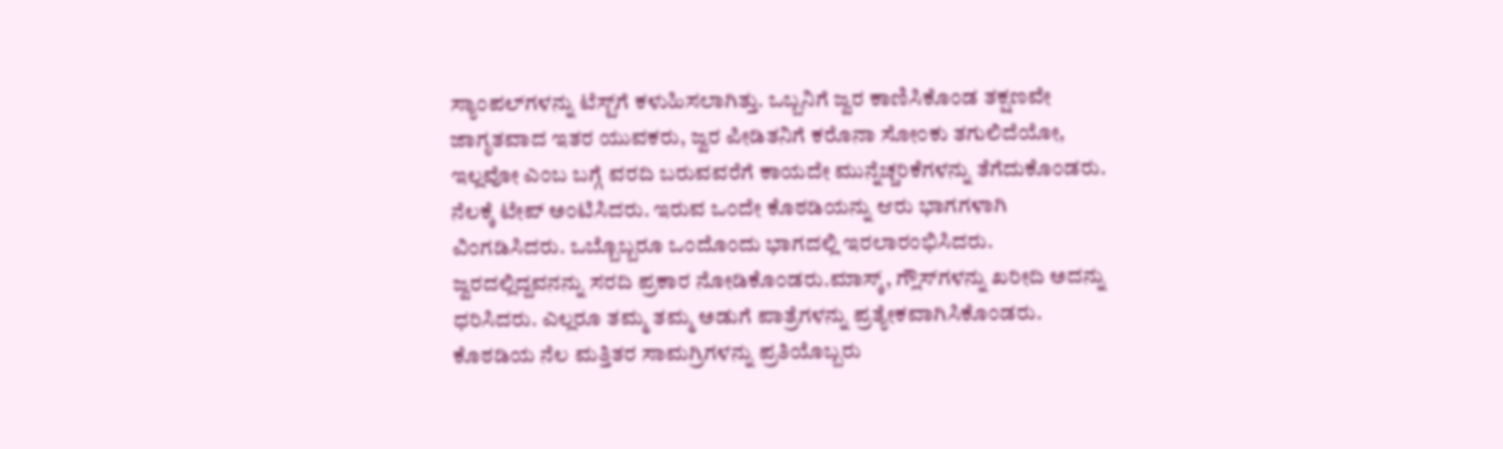ಸ್ಯಾಂಪಲ್‌ಗ‌ಳನ್ನು ಟೆಸ್ಟ್‌ಗೆ ಕಳುಹಿಸಲಾಗಿತ್ತು. ಒಬ್ಬನಿಗೆ ಜ್ವರ ಕಾಣಿಸಿಕೊಂಡ ತಕ್ಷಣವೇ ಜಾಗೃತವಾದ ಇತರ ಯುವಕರು, ಜ್ವರ ಪೀಡಿತನಿಗೆ ಕರೊನಾ ಸೋಂಕು ತಗುಲಿದೆಯೋ, ಇಲ್ಲವೋ ಎಂಬ ಬಗ್ಗೆ ವರದಿ ಬರುವವರೆಗೆ ಕಾಯದೇ ಮುನ್ನೆಚ್ಚರಿಕೆಗಳನ್ನು ತೆಗೆದುಕೊಂಡರು. ನೆಲಕ್ಕೆ ಟೇಪ್‌ ಅಂಟಿಸಿದರು. ಇರುವ ಒಂದೇ ಕೊಠಡಿಯನ್ನು ಆರು ಭಾಗಗಳಾಗಿ ವಿಂಗಡಿಸಿದರು. ಒಬ್ಬೊಬ್ಬರೂ ಒಂದೊಂದು ಭಾಗದಲ್ಲಿ ಇರಲಾರಂಭಿಸಿದರು. ಜ್ವರದಲ್ಲಿದ್ದವನನ್ನು ಸರದಿ ಪ್ರಕಾರ ನೋಡಿಕೊಂಡರು.ಮಾಸ್ಕ್, ಗ್ಲೌಸ್‌ಗಳನ್ನು ಖರೀದಿ ಅದನ್ನು ಧರಿಸಿದರು. ಎಲ್ಲರೂ ತಮ್ಮ ತಮ್ಮ ಅಡುಗೆ ಪಾತ್ರೆಗಳನ್ನು ಪ್ರತ್ಯೇಕವಾಗಿಸಿಕೊಂಡರು. ಕೊಠಡಿಯ ನೆಲ ಮತ್ತಿತರ ಸಾಮಗ್ರಿಗಳನ್ನು ಪ್ರತಿಯೊಬ್ಬರು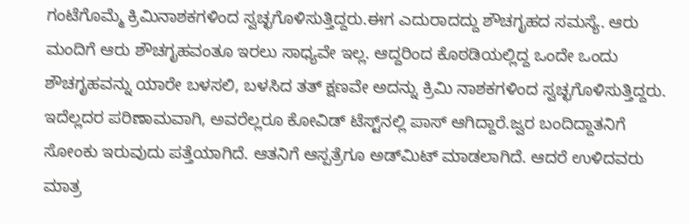ಗಂಟೆಗೊಮ್ಮೆ ಕ್ರಿಮಿನಾಶಕಗಳಿಂದ ಸ್ವಚ್ಛಗೊಳಿಸುತ್ತಿದ್ದರು.ಈಗ ಎದುರಾದದ್ದು ಶೌಚಗೃಹದ ಸಮಸ್ಯೆ. ಆರು ಮಂದಿಗೆ ಆರು ಶೌಚಗೃಹವಂತೂ ಇರಲು ಸಾಧ್ಯವೇ ಇಲ್ಲ. ಆದ್ದರಿಂದ ಕೊಠಡಿಯಲ್ಲಿದ್ದ ಒಂದೇ ಒಂದು ಶೌಚಗೃಹವನ್ನು ಯಾರೇ ಬಳಸಲಿ, ಬಳಸಿದ ತತ್‌ ಕ್ಷಣವೇ ಅದನ್ನು ಕ್ರಿಮಿ ನಾಶಕಗಳಿಂದ ಸ್ವಚ್ಛಗೊಳಿಸುತ್ತಿದ್ದರು. ಇದೆಲ್ಲದರ ಪರಿಣಾಮವಾಗಿ, ಅವರೆಲ್ಲರೂ ಕೋವಿಡ್ ಟೆಸ್ಟ್‌ನಲ್ಲಿ ಪಾಸ್‌ ಆಗಿದ್ದಾರೆ.ಜ್ವರ ಬಂದಿದ್ದಾತನಿಗೆ ಸೋಂಕು ಇರುವುದು ಪತ್ತೆಯಾಗಿದೆ. ಆತನಿಗೆ ಆಸ್ಪತ್ರೆಗೂ ಅಡ್‌ಮಿಟ್‌ ಮಾಡಲಾಗಿದೆ. ಆದರೆ ಉಳಿದವರು ಮಾತ್ರ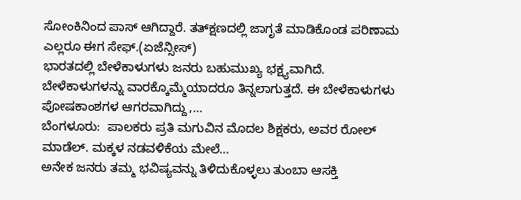ಸೋಂಕಿನಿಂದ ಪಾಸ್‌ ಆಗಿದ್ದಾರೆ. ತತ್‌ಕ್ಷಣದಲ್ಲಿ ಜಾಗೃತೆ ಮಾಡಿಕೊಂಡ ಪರಿಣಾಮ ಎಲ್ಲರೂ ಈಗ ಸೇಫ್‌.(ಏಜೆನ್ಸೀಸ್‌)
ಭಾರತದಲ್ಲಿ ಬೇಳೆಕಾಳುಗಳು ಜನರು ಬಹುಮುಖ್ಯ ಭಕ್ಷ್ಯವಾಗಿದೆ. ಬೇಳೆಕಾಳುಗಳನ್ನು ವಾರಕ್ಕೊಮ್ಮೆಯಾದರೂ ತಿನ್ನಲಾಗುತ್ತದೆ. ಈ ಬೇಳೆಕಾಳುಗಳು ಪೋಷಕಾಂಶಗಳ ಆಗರವಾಗಿದ್ದು,…
ಬೆಂಗಳೂರು:  ಪಾಲಕರು ಪ್ರತಿ ಮಗುವಿನ ಮೊದಲ ಶಿಕ್ಷಕರು, ಅವರ ರೋಲ್ ಮಾಡೆಲ್. ಮಕ್ಕಳ ನಡವಳಿಕೆಯ ಮೇಲೆ…
ಅನೇಕ ಜನರು ತಮ್ಮ ಭವಿಷ್ಯವನ್ನು ತಿಳಿದುಕೊಳ್ಳಲು ತುಂಬಾ ಆಸಕ್ತಿ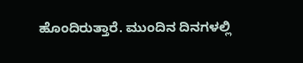ಹೊಂದಿರುತ್ತಾರೆ. ಮುಂದಿನ ದಿನಗಳಲ್ಲಿ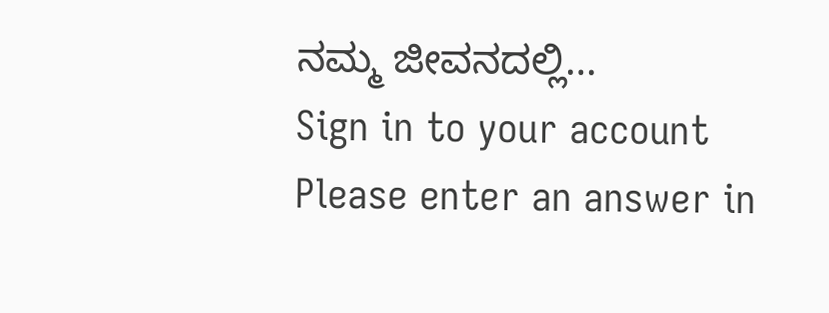ನಮ್ಮ ಜೀವನದಲ್ಲಿ…
Sign in to your account
Please enter an answer in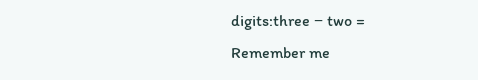digits:three − two =
Remember me